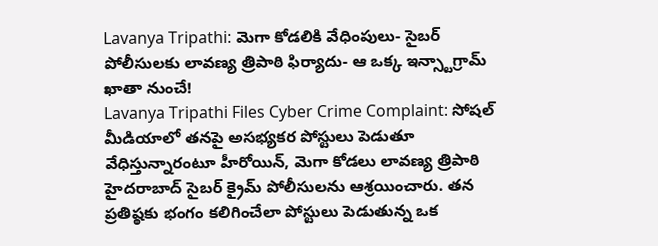Lavanya Tripathi: మెగా కోడలికి వేధింపులు- సైబర్ పోలీసులకు లావణ్య త్రిపాఠి ఫిర్యాదు- ఆ ఒక్క ఇన్స్టాగ్రామ్ ఖాతా నుంచే!
Lavanya Tripathi Files Cyber Crime Complaint: సోషల్ మీడియాలో తనపై అసభ్యకర పోస్టులు పెడుతూ వేధిస్తున్నారంటూ హీరోయిన్, మెగా కోడలు లావణ్య త్రిపాఠి హైదరాబాద్ సైబర్ క్రైమ్ పోలీసులను ఆశ్రయించారు. తన ప్రతిష్ఠకు భంగం కలిగించేలా పోస్టులు పెడుతున్న ఒక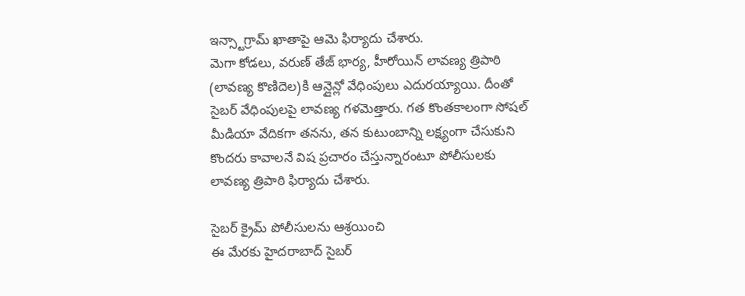ఇన్స్టాగ్రామ్ ఖాతాపై ఆమె ఫిర్యాదు చేశారు.
మెగా కోడలు, వరుణ్ తేజ్ భార్య, హీరోయిన్ లావణ్య త్రిపాఠి (లావణ్య కొణిదెల)కి ఆన్లైన్లో వేధింపులు ఎదురయ్యాయి. దీంతో సైబర్ వేధింపులపై లావణ్య గళమెత్తారు. గత కొంతకాలంగా సోషల్ మీడియా వేదికగా తనను, తన కుటుంబాన్ని లక్ష్యంగా చేసుకుని కొందరు కావాలనే విష ప్రచారం చేస్తున్నారంటూ పోలీసులకు లావణ్య త్రిపాఠి ఫిర్యాదు చేశారు.

సైబర్ క్రైమ్ పోలీసులను ఆశ్రయించి
ఈ మేరకు హైదరాబాద్ సైబర్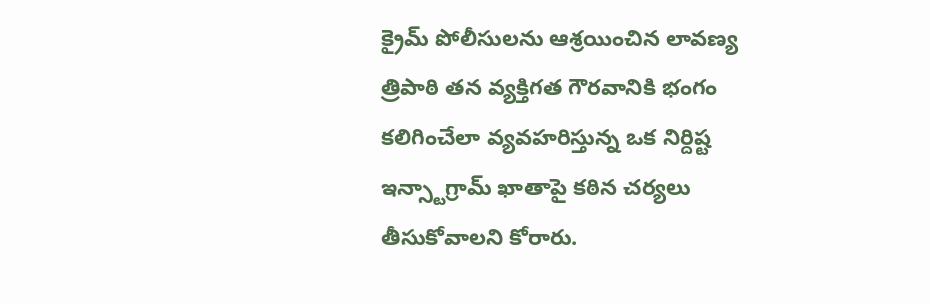క్రైమ్ పోలీసులను ఆశ్రయించిన లావణ్య త్రిపాఠి తన వ్యక్తిగత గౌరవానికి భంగం కలిగించేలా వ్యవహరిస్తున్న ఒక నిర్దిష్ట ఇన్స్టాగ్రామ్ ఖాతాపై కఠిన చర్యలు తీసుకోవాలని కోరారు.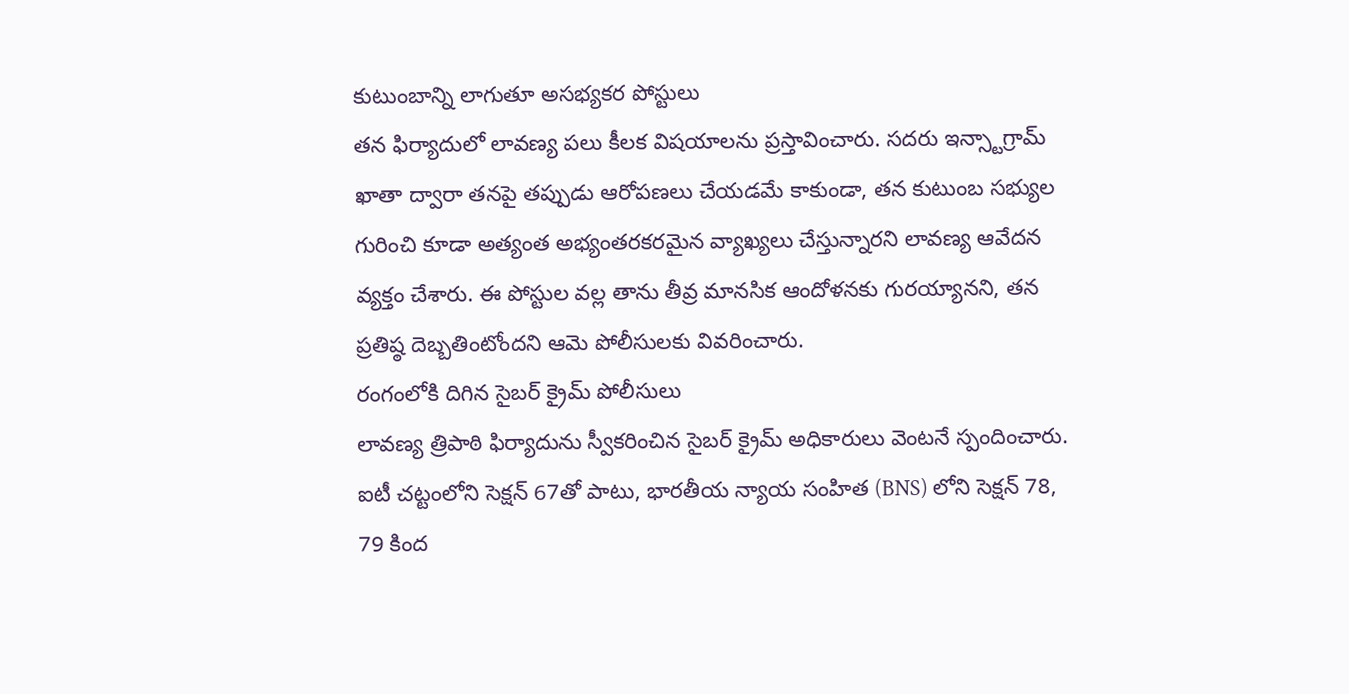కుటుంబాన్ని లాగుతూ అసభ్యకర పోస్టులు
తన ఫిర్యాదులో లావణ్య పలు కీలక విషయాలను ప్రస్తావించారు. సదరు ఇన్స్టాగ్రామ్ ఖాతా ద్వారా తనపై తప్పుడు ఆరోపణలు చేయడమే కాకుండా, తన కుటుంబ సభ్యుల గురించి కూడా అత్యంత అభ్యంతరకరమైన వ్యాఖ్యలు చేస్తున్నారని లావణ్య ఆవేదన వ్యక్తం చేశారు. ఈ పోస్టుల వల్ల తాను తీవ్ర మానసిక ఆందోళనకు గురయ్యానని, తన ప్రతిష్ఠ దెబ్బతింటోందని ఆమె పోలీసులకు వివరించారు.
రంగంలోకి దిగిన సైబర్ క్రైమ్ పోలీసులు
లావణ్య త్రిపాఠి ఫిర్యాదును స్వీకరించిన సైబర్ క్రైమ్ అధికారులు వెంటనే స్పందించారు. ఐటీ చట్టంలోని సెక్షన్ 67తో పాటు, భారతీయ న్యాయ సంహిత (BNS) లోని సెక్షన్ 78, 79 కింద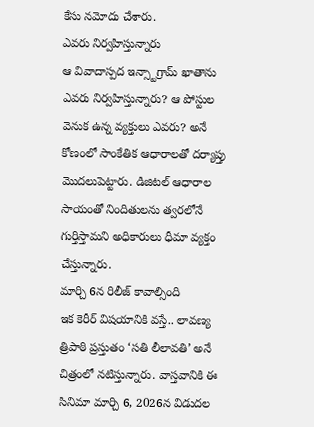కేసు నమోదు చేశారు.
ఎవరు నిర్వహిస్తున్నారు
ఆ వివాదాస్పద ఇన్స్టాగ్రామ్ ఖాతాను ఎవరు నిర్వహిస్తున్నారు? ఆ పోస్టుల వెనుక ఉన్న వ్యక్తులు ఎవరు? అనే కోణంలో సాంకేతిక ఆధారాలతో దర్యాప్తు మొదలుపెట్టారు. డిజిటల్ ఆధారాల సాయంతో నిందితులను త్వరలోనే గుర్తిస్తామని అధికారులు ధీమా వ్యక్తం చేస్తున్నారు.
మార్చి 6న రిలీజ్ కావాల్సింది
ఇక కెరీర్ విషయానికి వస్తే.. లావణ్య త్రిపాఠి ప్రస్తుతం ‘సతి లీలావతి’ అనే చిత్రంలో నటిస్తున్నారు. వాస్తవానికి ఈ సినిమా మార్చి 6, 2026న విడుదల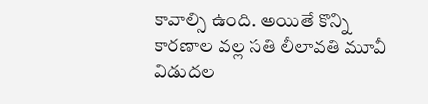కావాల్సి ఉంది. అయితే కొన్ని కారణాల వల్ల సతి లీలావతి మూవీ విడుదల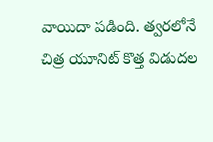వాయిదా పడింది. త్వరలోనే చిత్ర యూనిట్ కొత్త విడుదల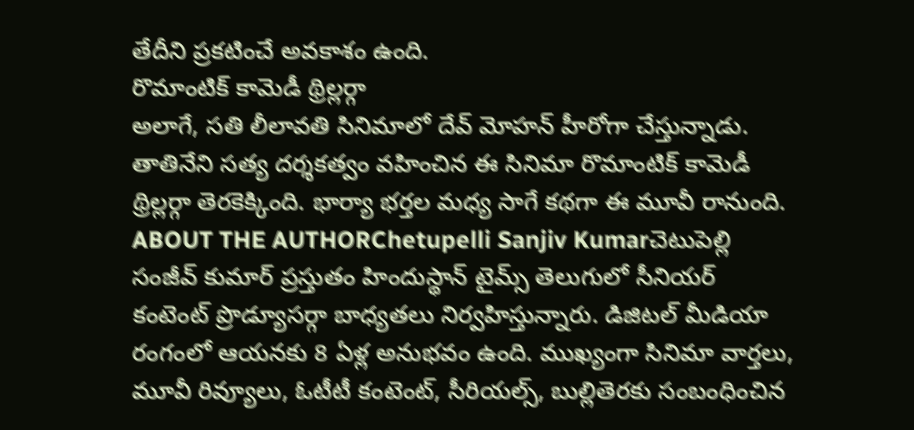తేదీని ప్రకటించే అవకాశం ఉంది.
రొమాంటిక్ కామెడీ థ్రిల్లర్గా
అలాగే, సతి లీలావతి సినిమాలో దేవ్ మోహన్ హీరోగా చేస్తున్నాడు. తాతినేని సత్య దర్శకత్వం వహించిన ఈ సినిమా రొమాంటిక్ కామెడీ థ్రిల్లర్గా తెరకెక్కింది. భార్యా భర్తల మధ్య సాగే కథగా ఈ మూవీ రానుంది.
ABOUT THE AUTHORChetupelli Sanjiv Kumarచెటుపెల్లి సంజీవ్ కుమార్ ప్రస్తుతం హిందుస్థాన్ టైమ్స్ తెలుగులో సీనియర్ కంటెంట్ ప్రొడ్యూసర్గా బాధ్యతలు నిర్వహిస్తున్నారు. డిజిటల్ మీడియా రంగంలో ఆయనకు 8 ఏళ్ల అనుభవం ఉంది. ముఖ్యంగా సినిమా వార్తలు, మూవీ రివ్యూలు, ఓటీటీ కంటెంట్, సీరియల్స్, బుల్లితెరకు సంబంధించిన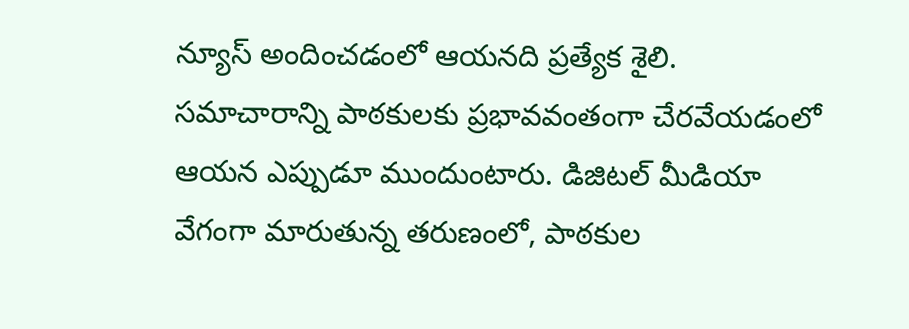న్యూస్ అందించడంలో ఆయనది ప్రత్యేక శైలి. సమాచారాన్ని పాఠకులకు ప్రభావవంతంగా చేరవేయడంలో ఆయన ఎప్పుడూ ముందుంటారు. డిజిటల్ మీడియా వేగంగా మారుతున్న తరుణంలో, పాఠకుల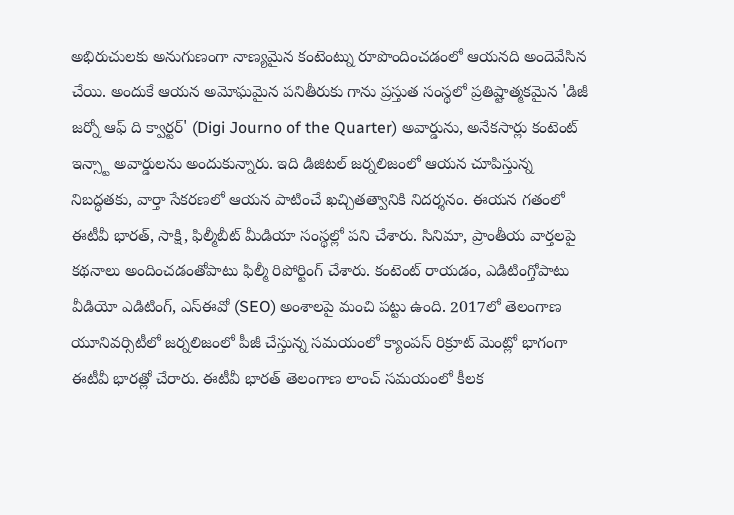అభిరుచులకు అనుగుణంగా నాణ్యమైన కంటెంట్ను రూపొందించడంలో ఆయనది అందెవేసిన చేయి. అందుకే ఆయన అమోఘమైన పనితీరుకు గాను ప్రస్తుత సంస్థలో ప్రతిష్టాత్మకమైన 'డిజీ జర్నో ఆఫ్ ది క్వార్టర్' (Digi Journo of the Quarter) అవార్డును, అనేకసార్లు కంటెంట్ ఇన్స్టా అవార్డులను అందుకున్నారు. ఇది డిజిటల్ జర్నలిజంలో ఆయన చూపిస్తున్న నిబద్ధతకు, వార్తా సేకరణలో ఆయన పాటించే ఖచ్చితత్వానికి నిదర్శనం. ఈయన గతంలో ఈటీవీ భారత్, సాక్షి, ఫిల్మీబీట్ మీడియా సంస్థల్లో పని చేశారు. సినిమా, ప్రాంతీయ వార్తలపై కథనాలు అందించడంతోపాటు ఫిల్మీ రిపోర్టింగ్ చేశారు. కంటెంట్ రాయడం, ఎడిటింగ్తోపాటు వీడియో ఎడిటింగ్, ఎస్ఈవో (SEO) అంశాలపై మంచి పట్టు ఉంది. 2017లో తెలంగాణ యూనివర్సిటీలో జర్నలిజంలో పీజీ చేస్తున్న సమయంలో క్యాంపస్ రిక్రూట్ మెంట్లో భాగంగా ఈటీవీ భారత్లో చేరారు. ఈటీవీ భారత్ తెలంగాణ లాంచ్ సమయంలో కీలక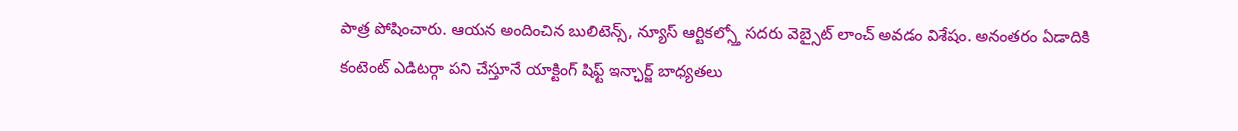పాత్ర పోషించారు. ఆయన అందించిన బులిటెన్స్, న్యూస్ ఆర్టికల్స్తో సదరు వెబ్సైట్ లాంచ్ అవడం విశేషం. అనంతరం ఏడాదికి కంటెంట్ ఎడిటర్గా పని చేస్తూనే యాక్టింగ్ షిఫ్ట్ ఇన్ఛార్జ్ బాధ్యతలు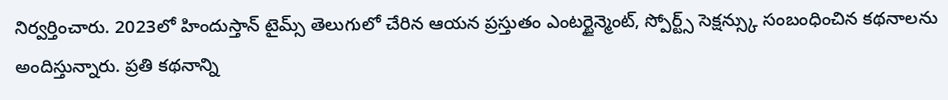నిర్వర్తించారు. 2023లో హిందుస్తాన్ టైమ్స్ తెలుగులో చేరిన ఆయన ప్రస్తుతం ఎంటర్టైన్మెంట్, స్పోర్ట్స్ సెక్షన్స్కు సంబంధించిన కథనాలను అందిస్తున్నారు. ప్రతి కథనాన్ని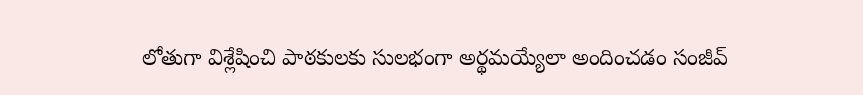లోతుగా విశ్లేషించి పాఠకులకు సులభంగా అర్థమయ్యేలా అందించడం సంజీవ్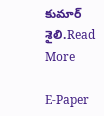కుమార్ శైలి.Read More

E-Paper